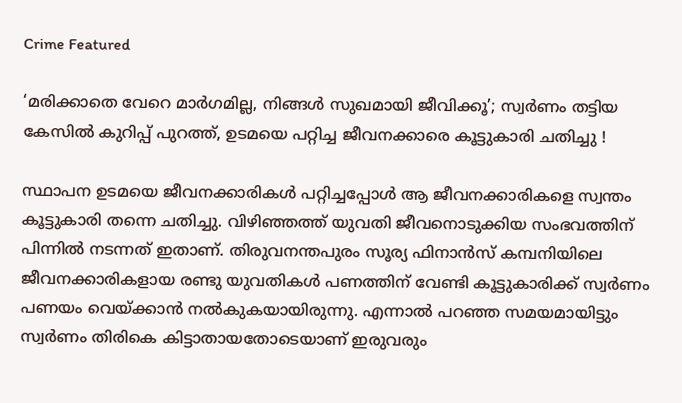Crime Featured

‘മരിക്കാതെ വേറെ മാർഗമില്ല, നിങ്ങൾ സുഖമായി ജീവിക്കൂ’; സ്വര്‍ണം തട്ടിയ കേസില്‍ കുറിപ്പ് പുറത്ത്, ഉടമയെ പറ്റിച്ച ജീവനക്കാരെ കൂട്ടുകാരി ചതിച്ചു !

സ്ഥാപന ഉടമയെ ജീവനക്കാരികൾ പറ്റിച്ചപ്പോൾ ആ ജീവനക്കാരികളെ സ്വന്തം കൂട്ടുകാരി തന്നെ ചതിച്ചു. വിഴിഞ്ഞത്ത് യുവതി ജീവനൊടുക്കിയ സംഭവത്തിന് പിന്നിൽ നടന്നത് ഇതാണ്. തിരുവനന്തപുരം സൂര്യ ഫിനാന്‍സ് കമ്പനിയിലെ ജീവനക്കാരികളായ രണ്ടു യുവതികൾ പണത്തിന് വേണ്ടി കൂട്ടുകാരിക്ക് സ്വർണം പണയം വെയ്ക്കാൻ നൽകുകയായിരുന്നു. എന്നാൽ പറഞ്ഞ സമയമായിട്ടും സ്വർണം തിരികെ കിട്ടാതായതോടെയാണ് ഇരുവരും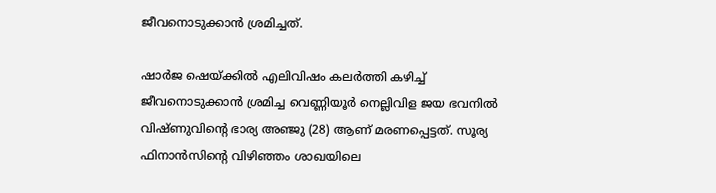ജീവനൊടുക്കാൻ ശ്രമിച്ചത്.

ഷാർജ ഷെയ്ക്കിൽ എലിവിഷം കലർത്തി കഴിച്ച് ജീവനൊടുക്കാൻ ശ്രമിച്ച വെണ്ണിയൂർ നെല്ലിവിള ജയ ഭവനിൽ വിഷ്ണുവിന്റെ ഭാര്യ അഞ്ജു (28) ആണ് മരണപ്പെട്ടത്. സൂര്യ ഫിനാൻസിന്റെ വിഴിഞ്ഞം ശാഖയിലെ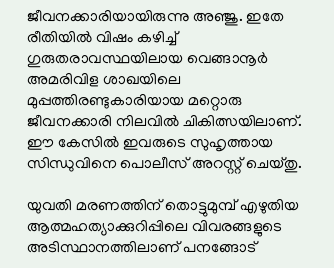ജീവനക്കാരിയായിരുന്നു അഞ്ജു. ഇതേ രീതിയിൽ വിഷം കഴിച്ച് ഗുരുതരാവസ്ഥയിലായ വെങ്ങാനൂർ അമരിവിള ശാഖയിലെ മുപ്പത്തിരണ്ടുകാരിയായ മറ്റൊരു ജീവനക്കാരി നിലവിൽ ചികിത്സയിലാണ്. ഈ കേസിൽ ഇവരുടെ സുഹൃത്തായ സിന്ധുവിനെ പൊലീസ് അറസ്റ്റ് ചെയ്തു.

യുവതി മരണത്തിന് തൊട്ടുമുമ്പ് എഴുതിയ ആത്മഹത്യാക്കുറിപ്പിലെ വിവരങ്ങളുടെ അടിസ്ഥാനത്തിലാണ് പനങ്ങോട്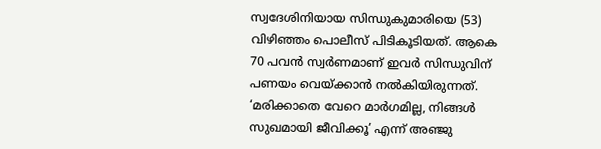സ്വദേശിനിയായ സിന്ധുകുമാരിയെ (53) വിഴിഞ്ഞം പൊലീസ് പിടികൂടിയത്. ആകെ 70 പവൻ സ്വർണമാണ് ഇവർ സിന്ധുവിന് പണയം വെയ്ക്കാൻ നൽകിയിരുന്നത്. ‘മരിക്കാതെ വേറെ മാർഗമില്ല, നിങ്ങൾ സുഖമായി ജീവിക്കൂ’ എന്ന് അഞ്ജു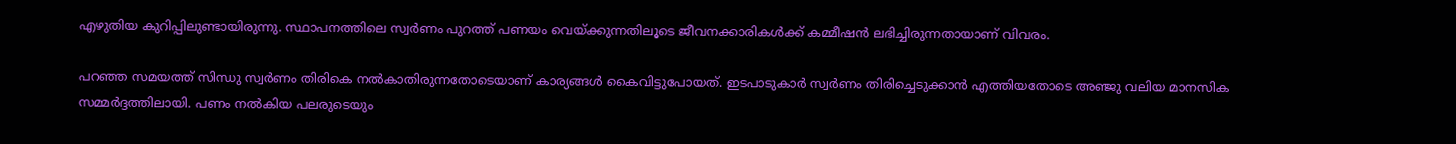എഴുതിയ കുറിപ്പിലുണ്ടായിരുന്നു. സ്ഥാപനത്തിലെ സ്വർണം പുറത്ത് പണയം വെയ്ക്കുന്നതിലൂടെ ജീവനക്കാരികൾക്ക് കമ്മീഷൻ ലഭിച്ചിരുന്നതായാണ് വിവരം.

പറഞ്ഞ സമയത്ത് സിന്ധു സ്വർണം തിരികെ നൽകാതിരുന്നതോടെയാണ് കാര്യങ്ങൾ കൈവിട്ടുപോയത്. ഇടപാടുകാർ സ്വർണം തിരിച്ചെടുക്കാൻ എത്തിയതോടെ അഞ്ജു വലിയ മാനസിക സമ്മർദ്ദത്തിലായി. പണം നൽകിയ പലരുടെയും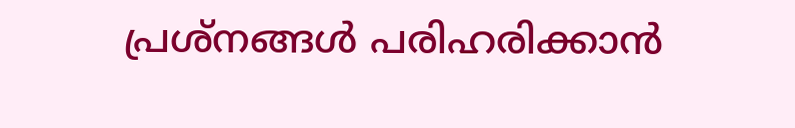പ്രശ്നങ്ങൾ പരിഹരിക്കാൻ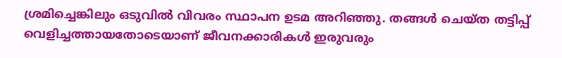ശ്രമിച്ചെങ്കിലും ഒടുവിൽ വിവരം സ്ഥാപന ഉടമ അറിഞ്ഞു. തങ്ങൾ ചെയ്ത തട്ടിപ്പ് വെളിച്ചത്തായതോടെയാണ് ജീവനക്കാരികൾ ഇരുവരും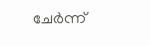ചേർന്ന്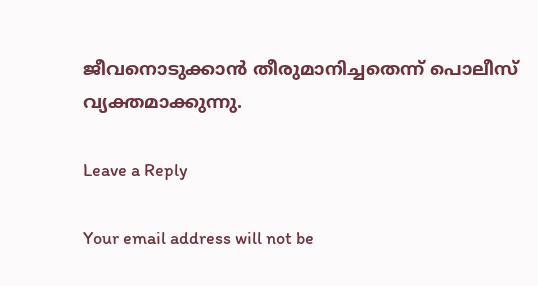ജീവനൊടുക്കാൻ തീരുമാനിച്ചതെന്ന് പൊലീസ് വ്യക്തമാക്കുന്നു.

Leave a Reply

Your email address will not be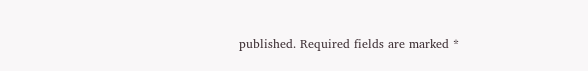published. Required fields are marked *